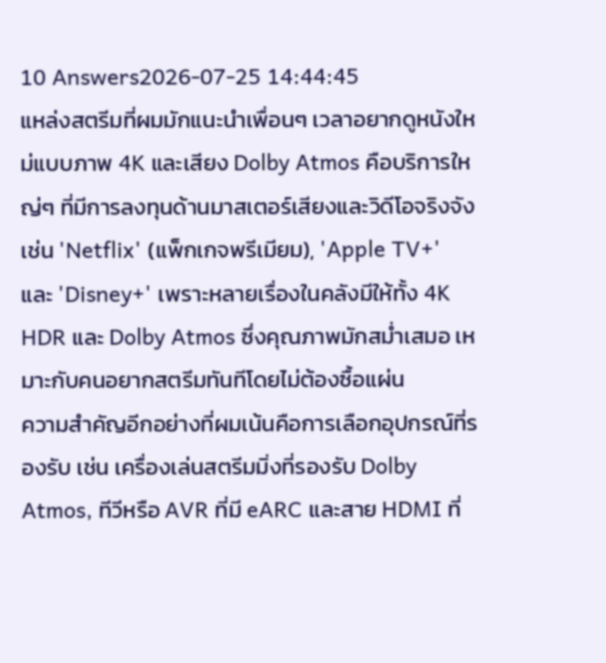10 Answers2026-07-25 14:44:45
แหล่งสตรีมที่ผมมักแนะนำเพื่อนๆ เวลาอยากดูหนังใหม่แบบภาพ 4K และเสียง Dolby Atmos คือบริการใหญ่ๆ ที่มีการลงทุนด้านมาสเตอร์เสียงและวิดีโอจริงจัง เช่น 'Netflix' (แพ็กเกจพรีเมียม), 'Apple TV+' และ 'Disney+' เพราะหลายเรื่องในคลังมีให้ทั้ง 4K HDR และ Dolby Atmos ซึ่งคุณภาพมักสม่ำเสมอ เหมาะกับคนอยากสตรีมทันทีโดยไม่ต้องซื้อแผ่น
ความสำคัญอีกอย่างที่ผมเน้นคือการเลือกอุปกรณ์ที่รองรับ เช่น เครื่องเล่นสตรีมมิ่งที่รองรับ Dolby Atmos, ทีวีหรือ AVR ที่มี eARC และสาย HDMI ที่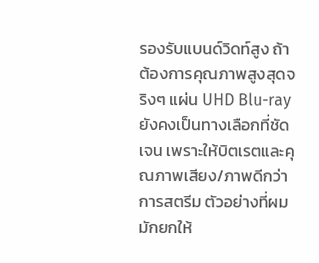รองรับแบนด์วิดท์สูง ถ้าต้องการคุณภาพสูงสุดจริงๆ แผ่น UHD Blu-ray ยังคงเป็นทางเลือกที่ชัดเจน เพราะให้บิตเรตและคุณภาพเสียง/ภาพดีกว่าการสตรีม ตัวอย่างที่ผมมักยกให้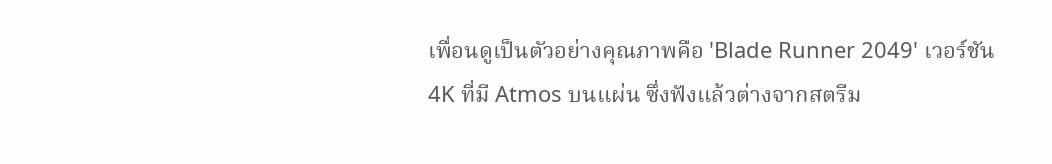เพื่อนดูเป็นตัวอย่างคุณภาพคือ 'Blade Runner 2049' เวอร์ชัน 4K ที่มี Atmos บนแผ่น ซึ่งฟังแล้วต่างจากสตรีม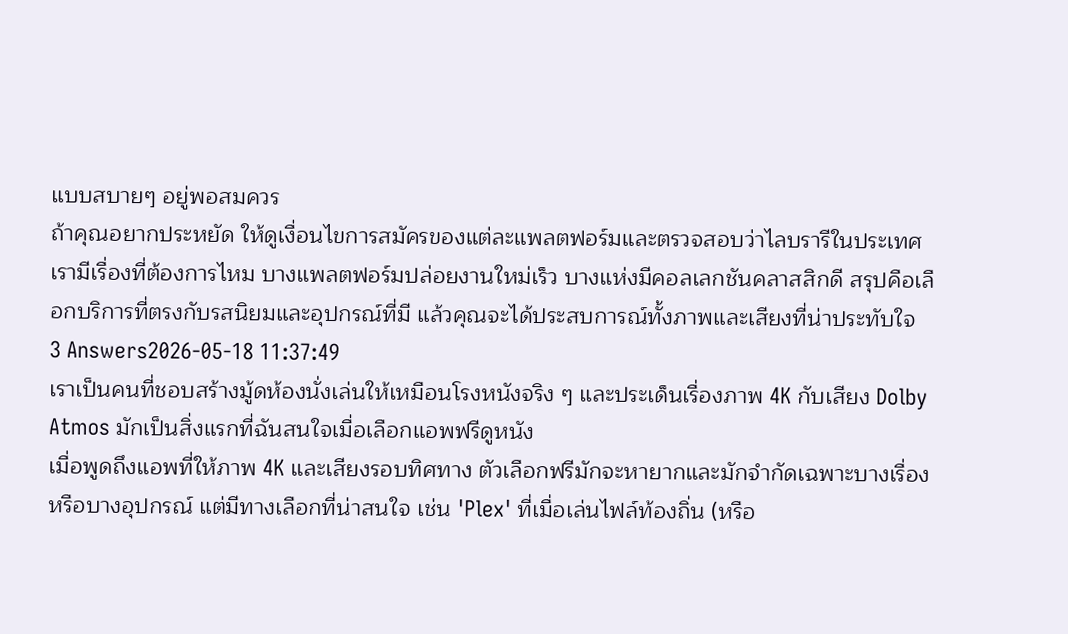แบบสบายๆ อยู่พอสมควร
ถ้าคุณอยากประหยัด ให้ดูเงื่อนไขการสมัครของแต่ละแพลตฟอร์มและตรวจสอบว่าไลบรารีในประเทศเรามีเรื่องที่ต้องการไหม บางแพลตฟอร์มปล่อยงานใหม่เร็ว บางแห่งมีคอลเลกชันคลาสสิกดี สรุปคือเลือกบริการที่ตรงกับรสนิยมและอุปกรณ์ที่มี แล้วคุณจะได้ประสบการณ์ทั้งภาพและเสียงที่น่าประทับใจ
3 Answers2026-05-18 11:37:49
เราเป็นคนที่ชอบสร้างมู้ดห้องนั่งเล่นให้เหมือนโรงหนังจริง ๆ และประเด็นเรื่องภาพ 4K กับเสียง Dolby Atmos มักเป็นสิ่งแรกที่ฉันสนใจเมื่อเลือกแอพฟรีดูหนัง
เมื่อพูดถึงแอพที่ให้ภาพ 4K และเสียงรอบทิศทาง ตัวเลือกฟรีมักจะหายากและมักจำกัดเฉพาะบางเรื่องหรือบางอุปกรณ์ แต่มีทางเลือกที่น่าสนใจ เช่น 'Plex' ที่เมื่อเล่นไฟล์ท้องถิ่น (หรือ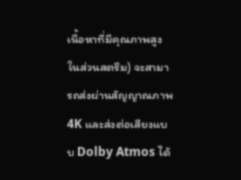เนื้อหาที่มีคุณภาพสูงในส่วนสตรีม) จะสามารถส่งผ่านสัญญาณภาพ 4K และส่งต่อเสียงแบบ Dolby Atmos ได้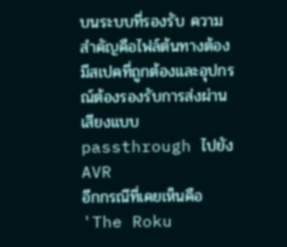บนระบบที่รองรับ ความสำคัญคือไฟล์ต้นทางต้องมีสเปคที่ถูกต้องและอุปกรณ์ต้องรองรับการส่งผ่านเสียงแบบ passthrough ไปยัง AVR
อีกกรณีที่เคยเห็นคือ 'The Roku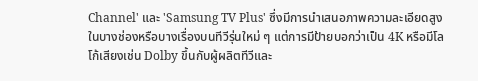Channel' และ 'Samsung TV Plus' ซึ่งมีการนำเสนอภาพความละเอียดสูงในบางช่องหรือบางเรื่องบนทีวีรุ่นใหม่ ๆ แต่การมีป้ายบอกว่าเป็น 4K หรือมีโลโก้เสียงเช่น Dolby ขึ้นกับผู้ผลิตทีวีและ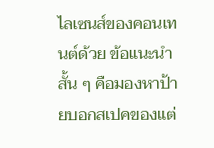ไลเซนส์ของคอนเทนต์ด้วย ข้อแนะนำสั้น ๆ คือมองหาป้ายบอกสเปคของแต่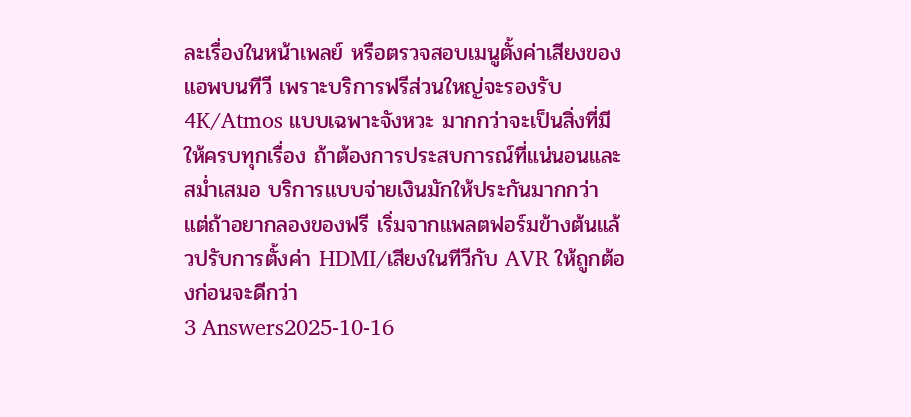ละเรื่องในหน้าเพลย์ หรือตรวจสอบเมนูตั้งค่าเสียงของแอพบนทีวี เพราะบริการฟรีส่วนใหญ่จะรองรับ 4K/Atmos แบบเฉพาะจังหวะ มากกว่าจะเป็นสิ่งที่มีให้ครบทุกเรื่อง ถ้าต้องการประสบการณ์ที่แน่นอนและสม่ำเสมอ บริการแบบจ่ายเงินมักให้ประกันมากกว่า แต่ถ้าอยากลองของฟรี เริ่มจากแพลตฟอร์มข้างต้นแล้วปรับการตั้งค่า HDMI/เสียงในทีวีกับ AVR ให้ถูกต้องก่อนจะดีกว่า
3 Answers2025-10-16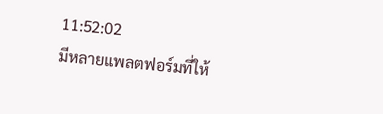11:52:02
มีหลายแพลตฟอร์มที่ให้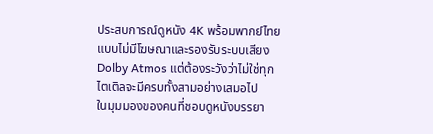ประสบการณ์ดูหนัง 4K พร้อมพากย์ไทยแบบไม่มีโฆษณาและรองรับระบบเสียง Dolby Atmos แต่ต้องระวังว่าไม่ใช่ทุกไตเติลจะมีครบทั้งสามอย่างเสมอไป
ในมุมมองของคนที่ชอบดูหนังบรรยา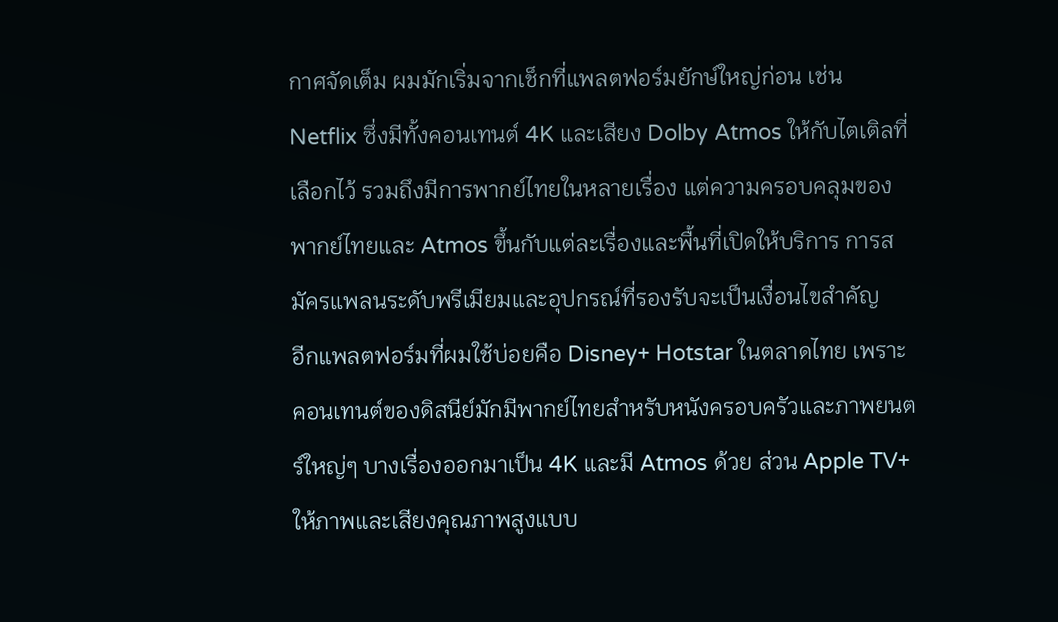กาศจัดเต็ม ผมมักเริ่มจากเช็กที่แพลตฟอร์มยักษ์ใหญ่ก่อน เช่น Netflix ซึ่งมีทั้งคอนเทนต์ 4K และเสียง Dolby Atmos ให้กับไตเติลที่เลือกไว้ รวมถึงมีการพากย์ไทยในหลายเรื่อง แต่ความครอบคลุมของพากย์ไทยและ Atmos ขึ้นกับแต่ละเรื่องและพื้นที่เปิดให้บริการ การสมัครแพลนระดับพรีเมียมและอุปกรณ์ที่รองรับจะเป็นเงื่อนไขสำคัญ
อีกแพลตฟอร์มที่ผมใช้บ่อยคือ Disney+ Hotstar ในตลาดไทย เพราะคอนเทนต์ของดิสนีย์มักมีพากย์ไทยสำหรับหนังครอบครัวและภาพยนตร์ใหญ่ๆ บางเรื่องออกมาเป็น 4K และมี Atmos ด้วย ส่วน Apple TV+ ให้ภาพและเสียงคุณภาพสูงแบบ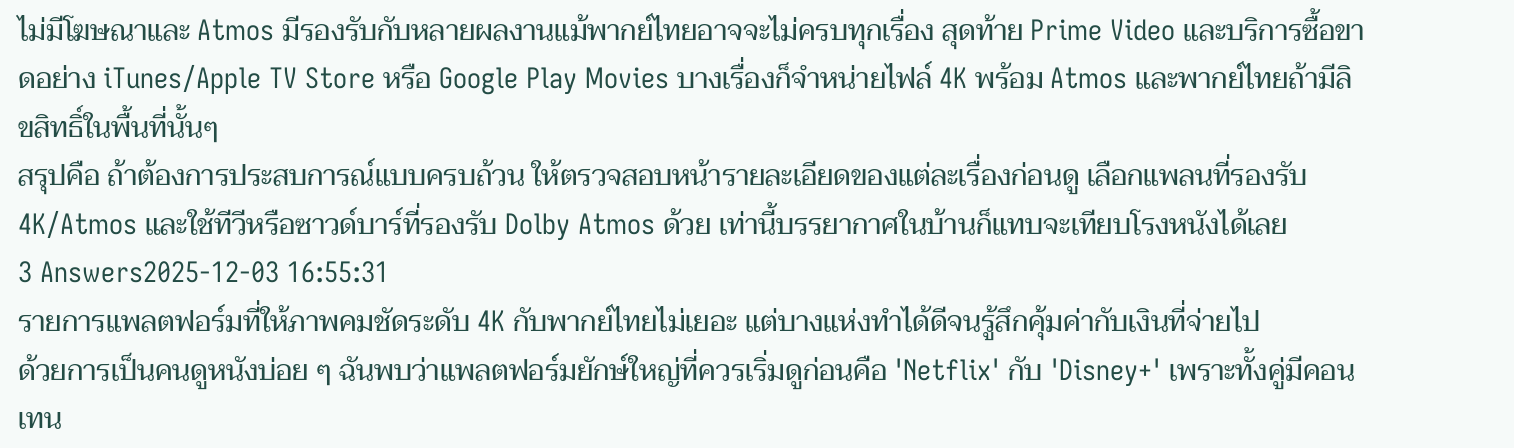ไม่มีโฆษณาและ Atmos มีรองรับกับหลายผลงานแม้พากย์ไทยอาจจะไม่ครบทุกเรื่อง สุดท้าย Prime Video และบริการซื้อขาดอย่าง iTunes/Apple TV Store หรือ Google Play Movies บางเรื่องก็จำหน่ายไฟล์ 4K พร้อม Atmos และพากย์ไทยถ้ามีลิขสิทธิ์ในพื้นที่นั้นๆ
สรุปคือ ถ้าต้องการประสบการณ์แบบครบถ้วน ให้ตรวจสอบหน้ารายละเอียดของแต่ละเรื่องก่อนดู เลือกแพลนที่รองรับ 4K/Atmos และใช้ทีวีหรือซาวด์บาร์ที่รองรับ Dolby Atmos ด้วย เท่านี้บรรยากาศในบ้านก็แทบจะเทียบโรงหนังได้เลย
3 Answers2025-12-03 16:55:31
รายการแพลตฟอร์มที่ให้ภาพคมชัดระดับ 4K กับพากย์ไทยไม่เยอะ แต่บางแห่งทำได้ดีจนรู้สึกคุ้มค่ากับเงินที่จ่ายไป
ด้วยการเป็นคนดูหนังบ่อย ๆ ฉันพบว่าแพลตฟอร์มยักษ์ใหญ่ที่ควรเริ่มดูก่อนคือ 'Netflix' กับ 'Disney+' เพราะทั้งคู่มีคอนเทน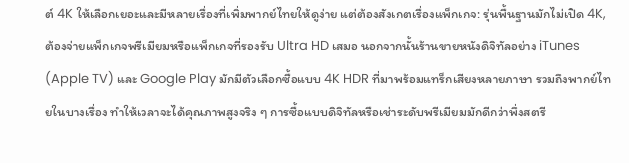ต์ 4K ให้เลือกเยอะและมีหลายเรื่องที่เพิ่มพากย์ไทยให้ดูง่าย แต่ต้องสังเกตเรื่องแพ็กเกจ: รุ่นพื้นฐานมักไม่เปิด 4K, ต้องจ่ายแพ็กเกจพรีเมียมหรือแพ็กเกจที่รองรับ Ultra HD เสมอ นอกจากนั้นร้านขายหนังดิจิทัลอย่าง iTunes (Apple TV) และ Google Play มักมีตัวเลือกซื้อแบบ 4K HDR ที่มาพร้อมแทร็กเสียงหลายภาษา รวมถึงพากย์ไทยในบางเรื่อง ทำให้เวลาจะได้คุณภาพสูงจริง ๆ การซื้อแบบดิจิทัลหรือเช่าระดับพรีเมียมมักดีกว่าพึ่งสตรี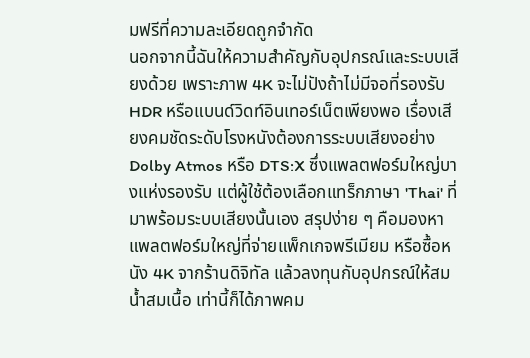มฟรีที่ความละเอียดถูกจำกัด
นอกจากนี้ฉันให้ความสำคัญกับอุปกรณ์และระบบเสียงด้วย เพราะภาพ 4K จะไม่ปังถ้าไม่มีจอที่รองรับ HDR หรือแบนด์วิดท์อินเทอร์เน็ตเพียงพอ เรื่องเสียงคมชัดระดับโรงหนังต้องการระบบเสียงอย่าง Dolby Atmos หรือ DTS:X ซึ่งแพลตฟอร์มใหญ่บางแห่งรองรับ แต่ผู้ใช้ต้องเลือกแทร็กภาษา 'Thai' ที่มาพร้อมระบบเสียงนั้นเอง สรุปง่าย ๆ คือมองหาแพลตฟอร์มใหญ่ที่จ่ายแพ็กเกจพรีเมียม หรือซื้อหนัง 4K จากร้านดิจิทัล แล้วลงทุนกับอุปกรณ์ให้สมน้ำสมเนื้อ เท่านี้ก็ได้ภาพคม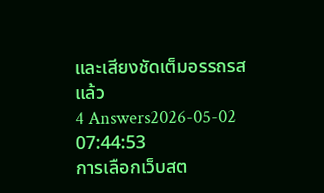และเสียงชัดเต็มอรรถรสแล้ว
4 Answers2026-05-02 07:44:53
การเลือกเว็บสต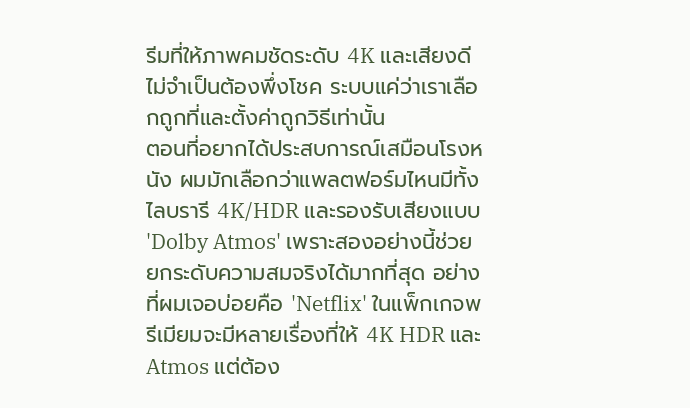รีมที่ให้ภาพคมชัดระดับ 4K และเสียงดีไม่จำเป็นต้องพึ่งโชค ระบบแค่ว่าเราเลือกถูกที่และตั้งค่าถูกวิธีเท่านั้น
ตอนที่อยากได้ประสบการณ์เสมือนโรงหนัง ผมมักเลือกว่าแพลตฟอร์มไหนมีทั้งไลบรารี 4K/HDR และรองรับเสียงแบบ 'Dolby Atmos' เพราะสองอย่างนี้ช่วยยกระดับความสมจริงได้มากที่สุด อย่างที่ผมเจอบ่อยคือ 'Netflix' ในแพ็กเกจพรีเมียมจะมีหลายเรื่องที่ให้ 4K HDR และ Atmos แต่ต้อง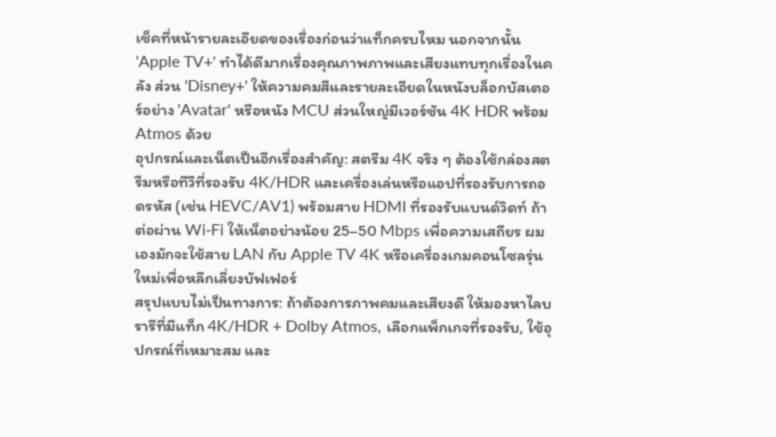เช็คที่หน้ารายละเอียดของเรื่องก่อนว่าแท็กครบไหม นอกจากนั้น 'Apple TV+' ทำได้ดีมากเรื่องคุณภาพภาพและเสียงแทบทุกเรื่องในคลัง ส่วน 'Disney+' ให้ความคมสีและรายละเอียดในหนังบล็อกบัสเตอร์อย่าง 'Avatar' หรือหนัง MCU ส่วนใหญ่มีเวอร์ชัน 4K HDR พร้อม Atmos ด้วย
อุปกรณ์และเน็ตเป็นอีกเรื่องสำคัญ: สตรีม 4K จริง ๆ ต้องใช้กล่องสตรีมหรือทีวีที่รองรับ 4K/HDR และเครื่องเล่นหรือแอปที่รองรับการถอดรหัส (เช่น HEVC/AV1) พร้อมสาย HDMI ที่รองรับแบนด์วิดท์ ถ้าต่อผ่าน Wi‑Fi ให้เน็ตอย่างน้อย 25–50 Mbps เพื่อความเสถียร ผมเองมักจะใช้สาย LAN กับ Apple TV 4K หรือเครื่องเกมคอนโซลรุ่นใหม่เพื่อหลีกเลี่ยงบัฟเฟอร์
สรุปแบบไม่เป็นทางการ: ถ้าต้องการภาพคมและเสียงดี ให้มองหาไลบรารีที่มีแท็ก 4K/HDR + Dolby Atmos, เลือกแพ็กเกจที่รองรับ, ใช้อุปกรณ์ที่เหมาะสม และ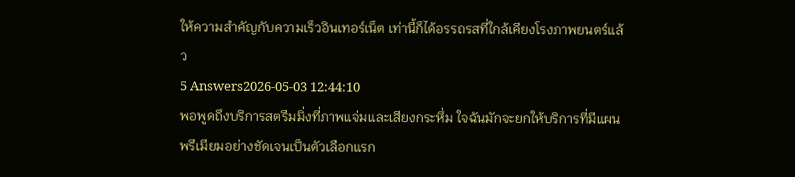ให้ความสำคัญกับความเร็วอินเทอร์เน็ต เท่านี้ก็ได้อรรถรสที่ใกล้เคียงโรงภาพยนตร์แล้ว
5 Answers2026-05-03 12:44:10
พอพูดถึงบริการสตรีมมิ่งที่ภาพแจ่มและเสียงกระหึ่ม ใจฉันมักจะยกให้บริการที่มีแผนพรีเมียมอย่างชัดเจนเป็นตัวเลือกแรก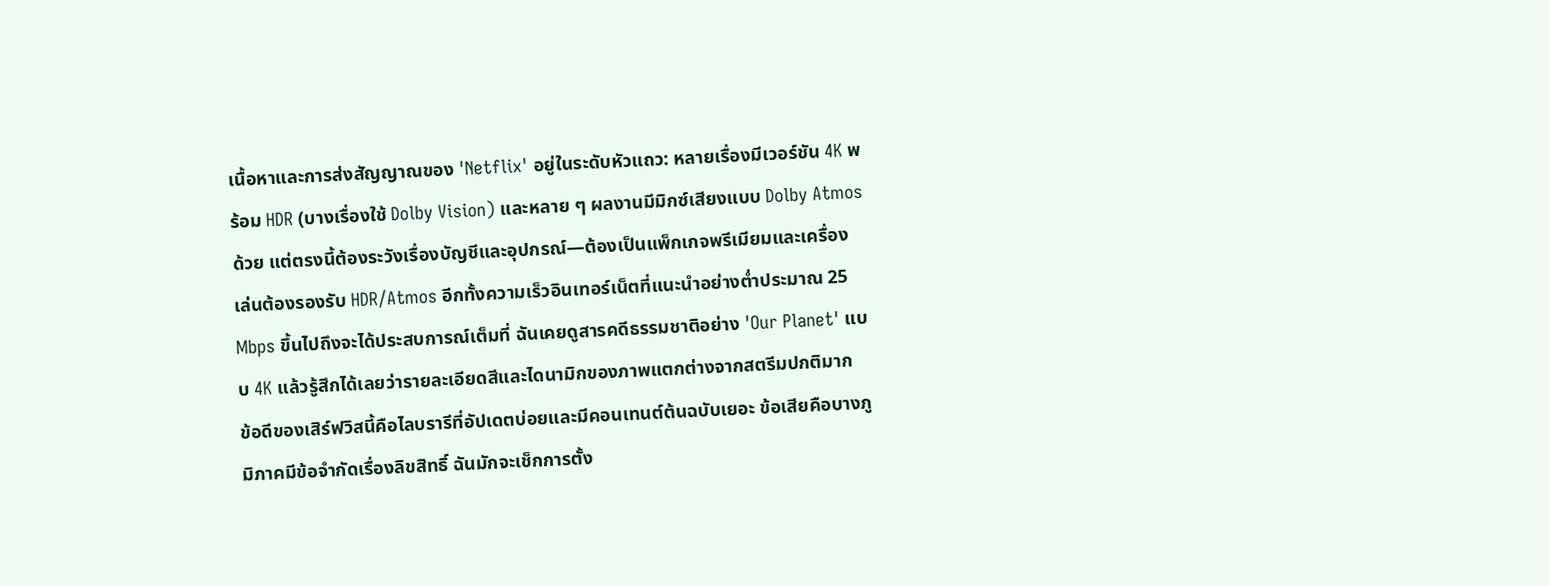เนื้อหาและการส่งสัญญาณของ 'Netflix' อยู่ในระดับหัวแถว: หลายเรื่องมีเวอร์ชัน 4K พร้อม HDR (บางเรื่องใช้ Dolby Vision) และหลาย ๆ ผลงานมีมิกซ์เสียงแบบ Dolby Atmos ด้วย แต่ตรงนี้ต้องระวังเรื่องบัญชีและอุปกรณ์—ต้องเป็นแพ็กเกจพรีเมียมและเครื่องเล่นต้องรองรับ HDR/Atmos อีกทั้งความเร็วอินเทอร์เน็ตที่แนะนำอย่างต่ำประมาณ 25 Mbps ขึ้นไปถึงจะได้ประสบการณ์เต็มที่ ฉันเคยดูสารคดีธรรมชาติอย่าง 'Our Planet' แบบ 4K แล้วรู้สึกได้เลยว่ารายละเอียดสีและไดนามิกของภาพแตกต่างจากสตรีมปกติมาก
ข้อดีของเสิร์ฟวิสนี้คือไลบรารีที่อัปเดตบ่อยและมีคอนเทนต์ต้นฉบับเยอะ ข้อเสียคือบางภูมิภาคมีข้อจำกัดเรื่องลิขสิทธิ์ ฉันมักจะเช็กการตั้ง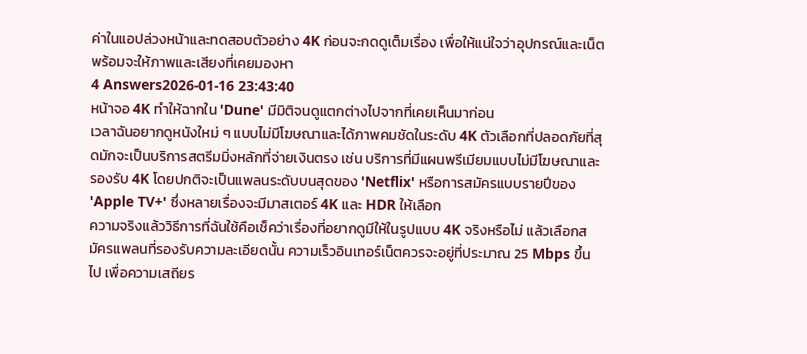ค่าในแอปล่วงหน้าและทดสอบตัวอย่าง 4K ก่อนจะกดดูเต็มเรื่อง เพื่อให้แน่ใจว่าอุปกรณ์และเน็ตพร้อมจะให้ภาพและเสียงที่เคยมองหา
4 Answers2026-01-16 23:43:40
หน้าจอ 4K ทำให้ฉากใน 'Dune' มีมิติจนดูแตกต่างไปจากที่เคยเห็นมาก่อน
เวลาฉันอยากดูหนังใหม่ ๆ แบบไม่มีโฆษณาและได้ภาพคมชัดในระดับ 4K ตัวเลือกที่ปลอดภัยที่สุดมักจะเป็นบริการสตรีมมิ่งหลักที่จ่ายเงินตรง เช่น บริการที่มีแผนพรีเมียมแบบไม่มีโฆษณาและรองรับ 4K โดยปกติจะเป็นแพลนระดับบนสุดของ 'Netflix' หรือการสมัครแบบรายปีของ 'Apple TV+' ซึ่งหลายเรื่องจะมีมาสเตอร์ 4K และ HDR ให้เลือก
ความจริงแล้ววิธีการที่ฉันใช้คือเช็คว่าเรื่องที่อยากดูมีให้ในรูปแบบ 4K จริงหรือไม่ แล้วเลือกสมัครแพลนที่รองรับความละเอียดนั้น ความเร็วอินเทอร์เน็ตควรจะอยู่ที่ประมาณ 25 Mbps ขึ้นไป เพื่อความเสถียร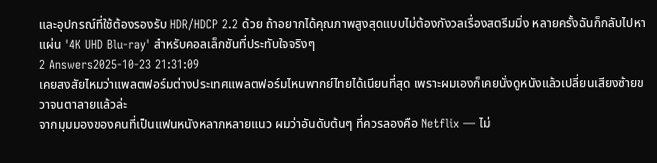และอุปกรณ์ที่ใช้ต้องรองรับ HDR/HDCP 2.2 ด้วย ถ้าอยากได้คุณภาพสูงสุดแบบไม่ต้องกังวลเรื่องสตรีมมิ่ง หลายครั้งฉันก็กลับไปหาแผ่น '4K UHD Blu-ray' สำหรับคอลเล็กชันที่ประทับใจจริงๆ
2 Answers2025-10-23 21:31:09
เคยสงสัยไหมว่าแพลตฟอร์มต่างประเทศแพลตฟอร์มไหนพากย์ไทยได้เนียนที่สุด เพราะผมเองก็เคยนั่งดูหนังแล้วเปลี่ยนเสียงซ้ายขวาจนตาลายแล้วล่ะ
จากมุมมองของคนที่เป็นแฟนหนังหลากหลายแนว ผมว่าอันดับต้นๆ ที่ควรลองคือ Netflix — ไม่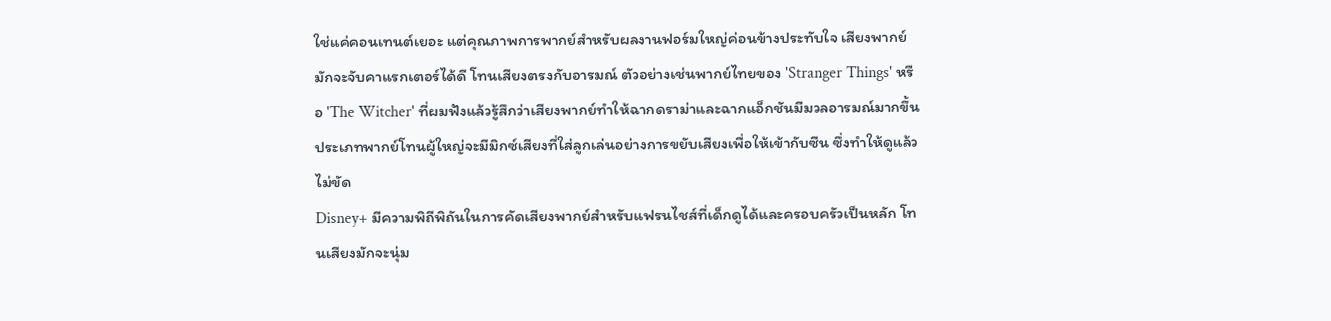ใช่แค่คอนเทนต์เยอะ แต่คุณภาพการพากย์สำหรับผลงานฟอร์มใหญ่ค่อนข้างประทับใจ เสียงพากย์มักจะจับคาแรกเตอร์ได้ดี โทนเสียงตรงกับอารมณ์ ตัวอย่างเช่นพากย์ไทยของ 'Stranger Things' หรือ 'The Witcher' ที่ผมฟังแล้วรู้สึกว่าเสียงพากย์ทำให้ฉากดราม่าและฉากแอ็กชันมีมวลอารมณ์มากขึ้น ประเภทพากย์โทนผู้ใหญ่จะมีมิกซ์เสียงที่ใส่ลูกเล่นอย่างการขยับเสียงเพื่อให้เข้ากับซีน ซึ่งทำให้ดูแล้วไม่ขัด
Disney+ มีความพิถีพิถันในการคัดเสียงพากย์สำหรับแฟรนไชส์ที่เด็กดูได้และครอบครัวเป็นหลัก โทนเสียงมักจะนุ่ม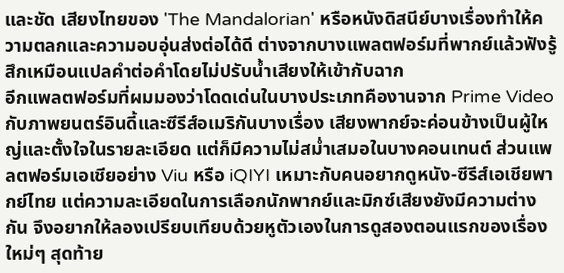และชัด เสียงไทยของ 'The Mandalorian' หรือหนังดิสนีย์บางเรื่องทำให้ความตลกและความอบอุ่นส่งต่อได้ดี ต่างจากบางแพลตฟอร์มที่พากย์แล้วฟังรู้สึกเหมือนแปลคำต่อคำโดยไม่ปรับน้ำเสียงให้เข้ากับฉาก
อีกแพลตฟอร์มที่ผมมองว่าโดดเด่นในบางประเภทคืองานจาก Prime Video กับภาพยนตร์อินดี้และซีรีส์อเมริกันบางเรื่อง เสียงพากย์จะค่อนข้างเป็นผู้ใหญ่และตั้งใจในรายละเอียด แต่ก็มีความไม่สม่ำเสมอในบางคอนเทนต์ ส่วนแพลตฟอร์มเอเชียอย่าง Viu หรือ iQIYI เหมาะกับคนอยากดูหนัง-ซีรีส์เอเชียพากย์ไทย แต่ความละเอียดในการเลือกนักพากย์และมิกซ์เสียงยังมีความต่างกัน จึงอยากให้ลองเปรียบเทียบด้วยหูตัวเองในการดูสองตอนแรกของเรื่องใหม่ๆ สุดท้าย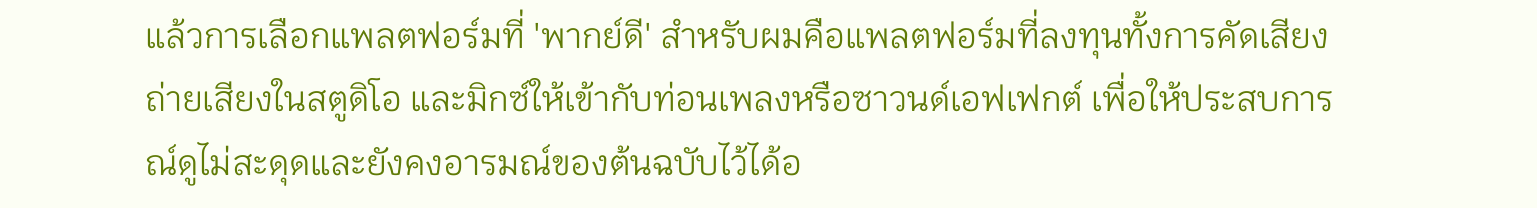แล้วการเลือกแพลตฟอร์มที่ 'พากย์ดี' สำหรับผมคือแพลตฟอร์มที่ลงทุนทั้งการคัดเสียง ถ่ายเสียงในสตูดิโอ และมิกซ์ให้เข้ากับท่อนเพลงหรือซาวนด์เอฟเฟกต์ เพื่อให้ประสบการณ์ดูไม่สะดุดและยังคงอารมณ์ของต้นฉบับไว้ได้อ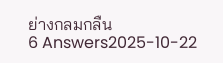ย่างกลมกลืน
6 Answers2025-10-22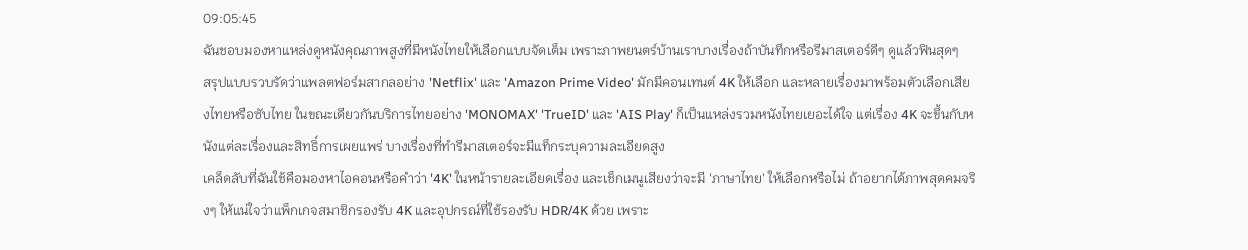09:05:45
ฉันชอบมองหาแหล่งดูหนังคุณภาพสูงที่มีหนังไทยให้เลือกแบบจัดเต็ม เพราะภาพยนตร์บ้านเราบางเรื่องถ้าบันทึกหรือรีมาสเตอร์ดีๆ ดูแล้วฟินสุดๆ
สรุปแบบรวบรัดว่าแพลตฟอร์มสากลอย่าง 'Netflix' และ 'Amazon Prime Video' มักมีคอนเทนต์ 4K ให้เลือก และหลายเรื่องมาพร้อมตัวเลือกเสียงไทยหรือซับไทย ในขณะเดียวกันบริการไทยอย่าง 'MONOMAX' 'TrueID' และ 'AIS Play' ก็เป็นแหล่งรวมหนังไทยเยอะได้ใจ แต่เรื่อง 4K จะขึ้นกับหนังแต่ละเรื่องและสิทธิ์การเผยแพร่ บางเรื่องที่ทำรีมาสเตอร์จะมีแท็กระบุความละเอียดสูง
เคล็ดลับที่ฉันใช้คือมองหาไอคอนหรือคำว่า '4K' ในหน้ารายละเอียดเรื่อง และเช็กเมนูเสียงว่าจะมี 'ภาษาไทย' ให้เลือกหรือไม่ ถ้าอยากได้ภาพสุดคมจริงๆ ให้แน่ใจว่าแพ็กเกจสมาชิกรองรับ 4K และอุปกรณ์ที่ใช้รองรับ HDR/4K ด้วย เพราะ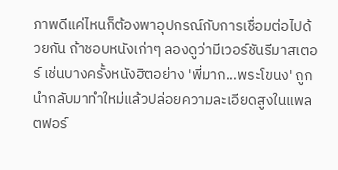ภาพดีแค่ไหนก็ต้องพาอุปกรณ์กับการเชื่อมต่อไปด้วยกัน ถ้าชอบหนังเก่าๆ ลองดูว่ามีเวอร์ชันรีมาสเตอร์ เช่นบางครั้งหนังฮิตอย่าง 'พี่มาก...พระโขนง' ถูกนำกลับมาทำใหม่แล้วปล่อยความละเอียดสูงในแพลตฟอร์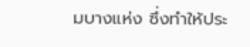มบางแห่ง ซึ่งทำให้ประ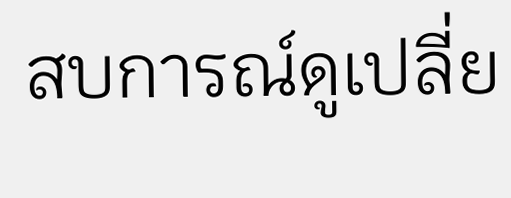สบการณ์ดูเปลี่ย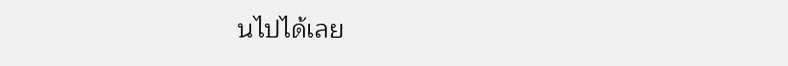นไปได้เลย